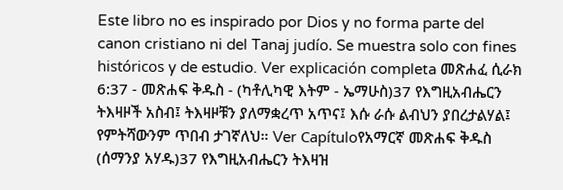Este libro no es inspirado por Dios y no forma parte del canon cristiano ni del Tanaj judío. Se muestra solo con fines históricos y de estudio. Ver explicación completa መጽሐፈ ሲራክ 6:37 - መጽሐፍ ቅዱስ - (ካቶሊካዊ እትም - ኤማሁስ)37 የእግዚአብሔርን ትእዛዞች አስብ፤ ትእዛዞቹን ያለማቋረጥ አጥና፤ እሱ ራሱ ልብህን ያበረታልሃል፤ የምትሻውንም ጥበብ ታገኛለህ። Ver Capítuloየአማርኛ መጽሐፍ ቅዱስ (ሰማንያ አሃዱ)37 የእግዚአብሔርን ትእዛዝ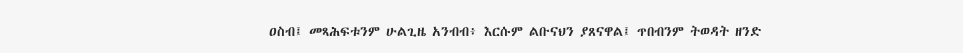ዐስብ፤ መጻሕፍቱንም ሁልጊዜ አንብብ፥ እርሱም ልቡናህን ያጸናዋል፤ ጥበብንም ትወዳት ዘንድ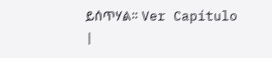ይሰጥሃል። Ver Capítulo |